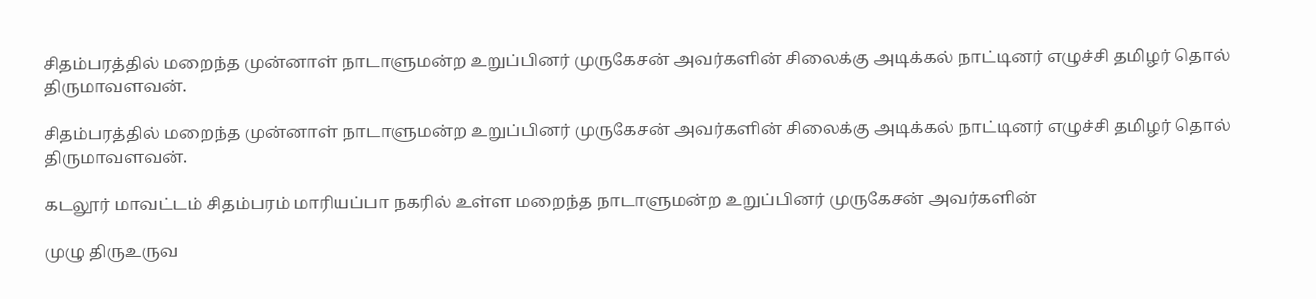சிதம்பரத்தில் மறைந்த முன்னாள் நாடாளுமன்ற உறுப்பினர் முருகேசன் அவர்களின் சிலைக்கு அடிக்கல் நாட்டினர் எழுச்சி தமிழர் தொல் திருமாவளவன்.

சிதம்பரத்தில் மறைந்த முன்னாள் நாடாளுமன்ற உறுப்பினர் முருகேசன் அவர்களின் சிலைக்கு அடிக்கல் நாட்டினர் எழுச்சி தமிழர் தொல் திருமாவளவன்.

கடலூர் மாவட்டம் சிதம்பரம் மாரியப்பா நகரில் உள்ள மறைந்த நாடாளுமன்ற உறுப்பினர் முருகேசன் அவர்களின்

முழு திருஉருவ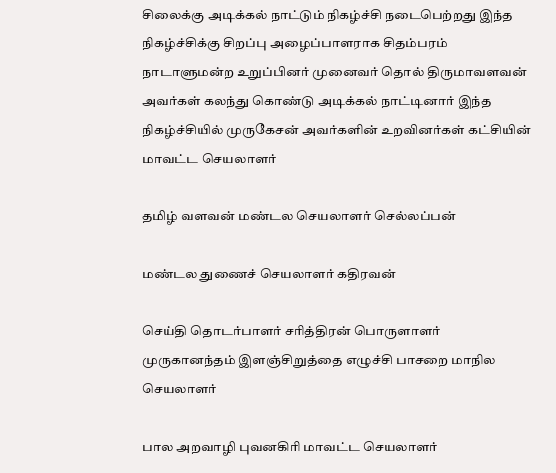சிலைக்கு அடிக்கல் நாட்டும் நிகழ்ச்சி நடைபெற்றது இந்த நிகழ்ச்சிக்கு சிறப்பு அழைப்பாளராக சிதம்பரம் நாடாளுமன்ற உறுப்பினர் முனைவர் தொல் திருமாவளவன் அவர்கள் கலந்து கொண்டு அடிக்கல் நாட்டினார் இந்த நிகழ்ச்சியில் முருகேசன் அவர்களின் உறவினர்கள் கட்சியின் மாவட்ட செயலாளர்

தமிழ் வளவன் மண்டல செயலாளர் செல்லப்பன்

மண்டல துணைச் செயலாளர் கதிரவன்

செய்தி தொடர்பாளர் சரித்திரன் பொருளாளர் முருகானந்தம் இளஞ்சிறுத்தை எழுச்சி பாசறை மாநில செயலாளர்

பால அறவாழி புவனகிரி மாவட்ட செயலாளர்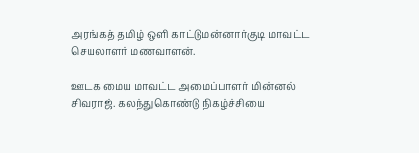அரங்கத் தமிழ் ஒளி காட்டுமன்னார்குடி மாவட்ட செயலாளர் மணவாளன்.

ஊடக மைய மாவட்ட அமைப்பாளர் மின்னல் சிவராஜ். கலந்துகொண்டு நிகழ்ச்சியை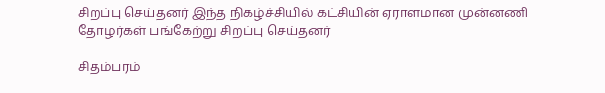சிறப்பு செய்தனர் இந்த நிகழ்ச்சியில் கட்சியின் ஏராளமான முன்னணி தோழர்கள் பங்கேற்று சிறப்பு செய்தனர்

சிதம்பரம்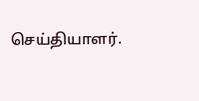செய்தியாளர்.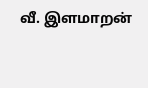வீ. இளமாறன்